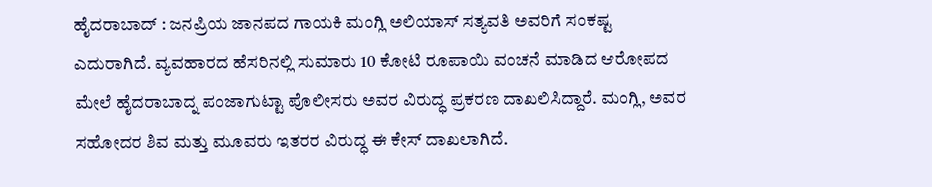ಹೈದರಾಬಾದ್ : ಜನಪ್ರಿಯ ಜಾನಪದ ಗಾಯಕಿ ಮಂಗ್ಲಿ ಅಲಿಯಾಸ್ ಸತ್ಯವತಿ ಅವರಿಗೆ ಸಂಕಷ್ಟ ಎದುರಾಗಿದೆ. ವ್ಯವಹಾರದ ಹೆಸರಿನಲ್ಲಿ ಸುಮಾರು 10 ಕೋಟಿ ರೂಪಾಯಿ ವಂಚನೆ ಮಾಡಿದ ಆರೋಪದ ಮೇಲೆ ಹೈದರಾಬಾದ್ನ ಪಂಜಾಗುಟ್ಟಾ ಪೊಲೀಸರು ಅವರ ವಿರುದ್ಧ ಪ್ರಕರಣ ದಾಖಲಿಸಿದ್ದಾರೆ. ಮಂಗ್ಲಿ, ಅವರ ಸಹೋದರ ಶಿವ ಮತ್ತು ಮೂವರು ಇತರರ ವಿರುದ್ಧ ಈ ಕೇಸ್ ದಾಖಲಾಗಿದೆ.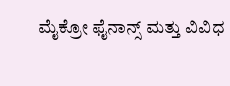ಮೈಕ್ರೋ ಫೈನಾನ್ಸ್ ಮತ್ತು ವಿವಿಧ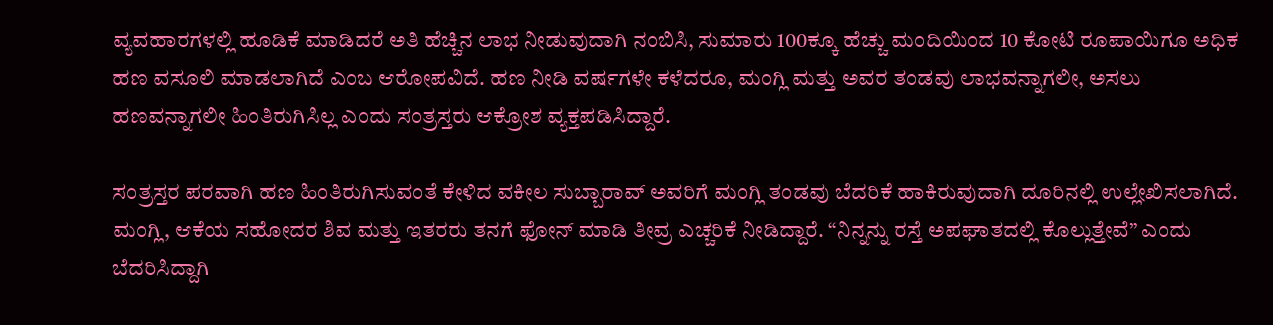ವ್ಯವಹಾರಗಳಲ್ಲಿ ಹೂಡಿಕೆ ಮಾಡಿದರೆ ಅತಿ ಹೆಚ್ಚಿನ ಲಾಭ ನೀಡುವುದಾಗಿ ನಂಬಿಸಿ, ಸುಮಾರು 100ಕ್ಕೂ ಹೆಚ್ಚು ಮಂದಿಯಿಂದ 10 ಕೋಟಿ ರೂಪಾಯಿಗೂ ಅಧಿಕ ಹಣ ವಸೂಲಿ ಮಾಡಲಾಗಿದೆ ಎಂಬ ಆರೋಪವಿದೆ. ಹಣ ನೀಡಿ ವರ್ಷಗಳೇ ಕಳೆದರೂ, ಮಂಗ್ಲಿ ಮತ್ತು ಅವರ ತಂಡವು ಲಾಭವನ್ನಾಗಲೀ, ಅಸಲು ಹಣವನ್ನಾಗಲೀ ಹಿಂತಿರುಗಿಸಿಲ್ಲ ಎಂದು ಸಂತ್ರಸ್ತರು ಆಕ್ರೋಶ ವ್ಯಕ್ತಪಡಿಸಿದ್ದಾರೆ.

ಸಂತ್ರಸ್ತರ ಪರವಾಗಿ ಹಣ ಹಿಂತಿರುಗಿಸುವಂತೆ ಕೇಳಿದ ವಕೀಲ ಸುಬ್ಬಾರಾವ್ ಅವರಿಗೆ ಮಂಗ್ಲಿ ತಂಡವು ಬೆದರಿಕೆ ಹಾಕಿರುವುದಾಗಿ ದೂರಿನಲ್ಲಿ ಉಲ್ಲೇಖಿಸಲಾಗಿದೆ. ಮಂಗ್ಲಿ, ಆಕೆಯ ಸಹೋದರ ಶಿವ ಮತ್ತು ಇತರರು ತನಗೆ ಫೋನ್ ಮಾಡಿ ತೀವ್ರ ಎಚ್ಚರಿಕೆ ನೀಡಿದ್ದಾರೆ. “ನಿನ್ನನ್ನು ರಸ್ತೆ ಅಪಘಾತದಲ್ಲಿ ಕೊಲ್ಲುತ್ತೇವೆ” ಎಂದು ಬೆದರಿಸಿದ್ದಾಗಿ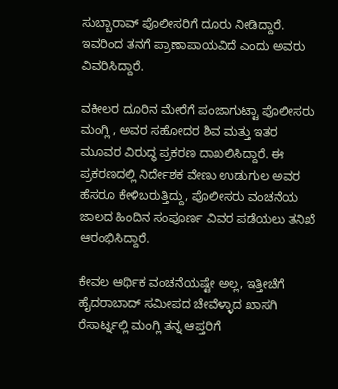ಸುಬ್ಬಾರಾವ್ ಪೊಲೀಸರಿಗೆ ದೂರು ನೀಡಿದ್ದಾರೆ. ಇವರಿಂದ ತನಗೆ ಪ್ರಾಣಾಪಾಯವಿದೆ ಎಂದು ಅವರು ವಿವರಿಸಿದ್ದಾರೆ.

ವಕೀಲರ ದೂರಿನ ಮೇರೆಗೆ ಪಂಜಾಗುಟ್ಟಾ ಪೊಲೀಸರು ಮಂಗ್ಲಿ , ಅವರ ಸಹೋದರ ಶಿವ ಮತ್ತು ಇತರ ಮೂವರ ವಿರುದ್ಧ ಪ್ರಕರಣ ದಾಖಲಿಸಿದ್ದಾರೆ. ಈ ಪ್ರಕರಣದಲ್ಲಿ ನಿರ್ದೇಶಕ ವೇಣು ಉಡುಗುಲ ಅವರ ಹೆಸರೂ ಕೇಳಿಬರುತ್ತಿದ್ದು, ಪೊಲೀಸರು ವಂಚನೆಯ ಜಾಲದ ಹಿಂದಿನ ಸಂಪೂರ್ಣ ವಿವರ ಪಡೆಯಲು ತನಿಖೆ ಆರಂಭಿಸಿದ್ದಾರೆ.

ಕೇವಲ ಆರ್ಥಿಕ ವಂಚನೆಯಷ್ಟೇ ಅಲ್ಲ, ಇತ್ತೀಚೆಗೆ ಹೈದರಾಬಾದ್ ಸಮೀಪದ ಚೇವೆಳ್ಳಾದ ಖಾಸಗಿ ರೆಸಾರ್ಟ್ನಲ್ಲಿ ಮಂಗ್ಲಿ ತನ್ನ ಆಪ್ತರಿಗೆ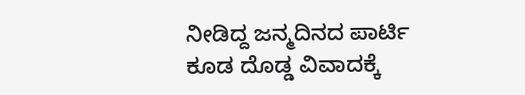ನೀಡಿದ್ದ ಜನ್ಮದಿನದ ಪಾರ್ಟಿ ಕೂಡ ದೊಡ್ಡ ವಿವಾದಕ್ಕೆ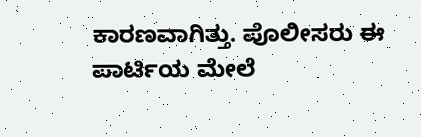ಕಾರಣವಾಗಿತ್ತು. ಪೊಲೀಸರು ಈ ಪಾರ್ಟಿಯ ಮೇಲೆ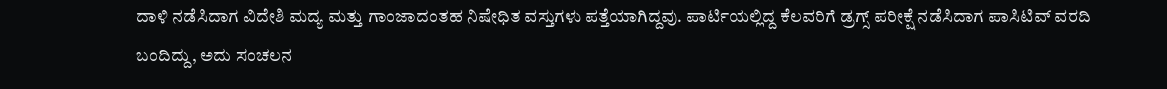ದಾಳಿ ನಡೆಸಿದಾಗ ವಿದೇಶಿ ಮದ್ಯ ಮತ್ತು ಗಾಂಜಾದಂತಹ ನಿಷೇಧಿತ ವಸ್ತುಗಳು ಪತ್ತೆಯಾಗಿದ್ದವು. ಪಾರ್ಟಿಯಲ್ಲಿದ್ದ ಕೆಲವರಿಗೆ ಡ್ರಗ್ಸ್ ಪರೀಕ್ಷೆ ನಡೆಸಿದಾಗ ಪಾಸಿಟಿವ್ ವರದಿ ಬಂದಿದ್ದು, ಅದು ಸಂಚಲನ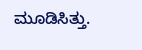ಮೂಡಿಸಿತ್ತು.